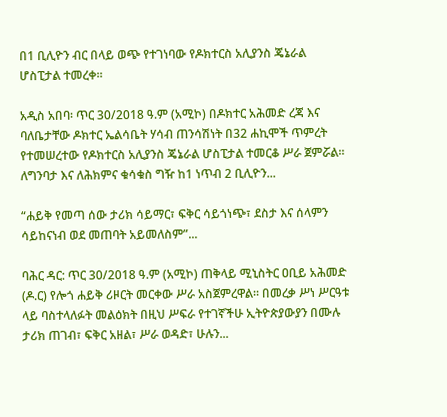በ1 ቢሊዮን ብር በላይ ወጭ የተገነባው የዶክተርስ አሊያንስ ጄኔራል ሆስፒታል ተመረቀ።

አዲስ አበባ፡ ጥር 30/2018 ዓ.ም (አሚኮ) በዶክተር አሕመድ ረጃ እና ባለቤታቸው ዶክተር ኤልሳቤት ሃሳብ ጠንሳሽነት በ32 ሐኪሞች ጥምረት የተመሠረተው የዶክተርስ አሊያንስ ጄኔራል ሆስፒታል ተመርቆ ሥራ ጀምሯል። ለግንባታ እና ለሕክምና ቁሳቁስ ግዥ ከ1 ነጥብ 2 ቢሊዮን...

“ሐይቅ የመጣ ሰው ታሪክ ሳይማር፣ ፍቅር ሳይጎነጭ፣ ደስታ እና ሰላምን ሳይከናነብ ወደ መጠባት አይመለስም”...

ባሕር ዳር: ጥር 30/2018 ዓ.ም (አሚኮ) ጠቅላይ ሚኒስትር ዐቢይ አሕመድ (ዶ.ር) የሎጎ ሐይቅ ሪዞርት መርቀው ሥራ አስጀምረዋል። በመረቃ ሥነ ሥርዓቱ ላይ ባስተላለፉት መልዕክት በዚህ ሥፍራ የተገኛችሁ ኢትዮጵያውያን በሙሉ ታሪክ ጠገብ፣ ፍቅር አዘል፣ ሥራ ወዳድ፣ ሁሉን...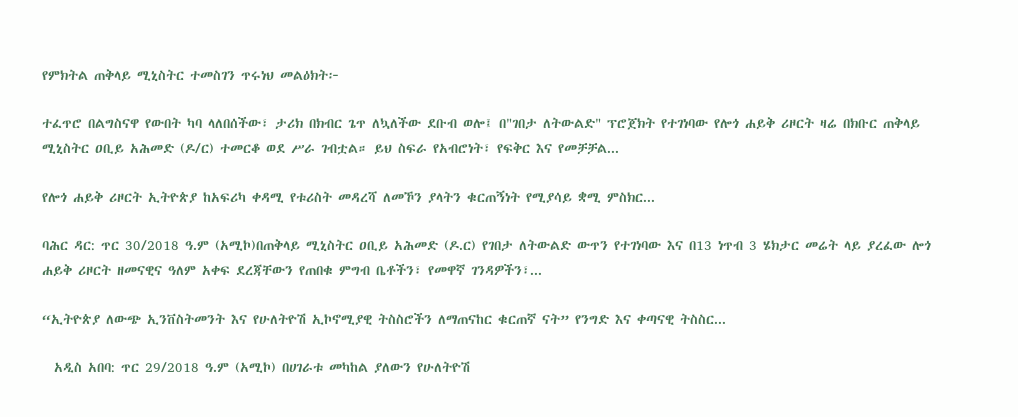የምክትል ጠቅላይ ሚኒስትር ተመስገን ጥሩነህ መልዕክት፦

ተፈጥሮ በልግስናዋ የውበት ካባ ላለበሰችው፣ ታሪክ በክብር ጌጥ ለኳለችው ደቡብ ወሎ፤ በ"ገበታ ለትውልድ" ፕሮጀክት የተገነባው የሎጎ ሐይቅ ሪዞርት ዛሬ በክቡር ጠቅላይ ሚኒስትር ዐቢይ አሕመድ (ዶ/ር) ተመርቆ ወደ ሥራ ገብቷል። ይህ ስፍራ የአብሮነት፣ የፍቅር እና የመቻቻል...

የሎጎ ሐይቅ ሪዞርት ኢትዮጵያ ከአፍሪካ ቀዳሚ የቱሪስት መዳረሻ ለመኾን ያላትን ቁርጠኝነት የሚያሳይ ቋሚ ምስክር...

ባሕር ዳር: ጥር 30/2018 ዓ.ም (አሚኮ)በጠቅላይ ሚኒስትር ዐቢይ አሕመድ (ዶ.ር) የገበታ ለትውልድ ውጥን የተገነባው እና በ13 ነጥብ 3 ሄክታር መሬት ላይ ያረፈው ሎጎ ሐይቅ ሪዞርት ዘመናዊና ዓለም አቀፍ ደረጃቸውን የጠበቁ ምግብ ቤቶችን፣ የመዋኛ ገንዳዎችን፣...

“ኢትዮጵያ ለውጭ ኢንቨስትመንት እና የሁለትዮሽ ኢኮኖሚያዊ ትስስሮችን ለማጠናከር ቁርጠኛ ናት” የንግድ እና ቀጣናዊ ትስስር...

  አዲስ አበባ: ጥር 29/2018 ዓ.ም (አሚኮ) በሀገራቱ መካከል ያለውን የሁለትዮሽ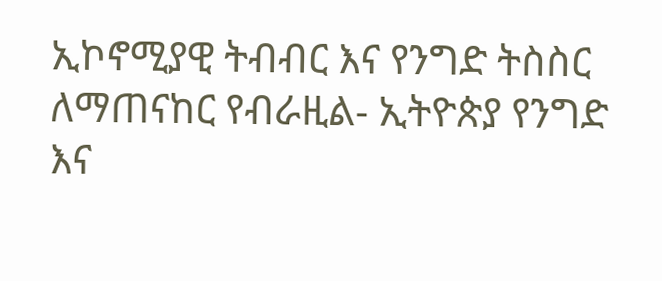ኢኮኖሚያዊ ትብብር እና የንግድ ትስስር ለማጠናከር የብራዚል- ኢትዮጵያ የንግድ እና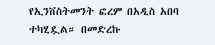የኢንቨስትመንት ፎረም በአዲስ አበባ ተካሂዷል። በመድረኩ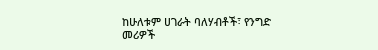ከሁለቱም ሀገራት ባለሃብቶች፣ የንግድ መሪዎች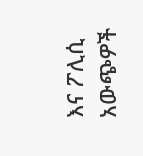እና ፖሊሲ አውጭዎች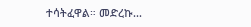ተሳትፈዋል። መድረኩ...